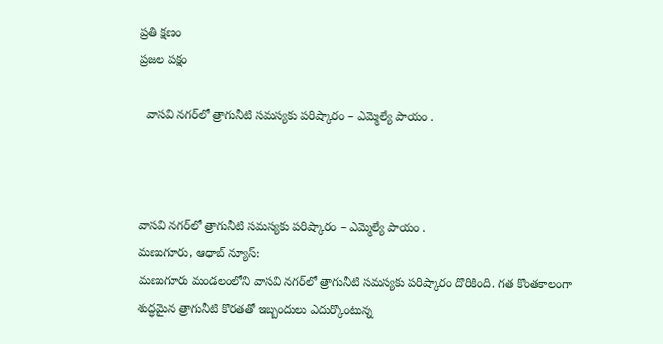ప్రతి క్షణం
ప్రజల పక్షం

  వాసవి నగర్‌లో త్రాగునీటి సమస్యకు పరిష్కారం – ఎమ్మెల్యే పాయం .



వాసవి నగర్‌లో త్రాగునీటి సమస్యకు పరిష్కారం – ఎమ్మెల్యే పాయం .
మణుగూరు, ఆధాబ్ న్యూస్:
మణుగూరు మండలంలోని వాసవి నగర్‌లో త్రాగునీటి సమస్యకు పరిష్కారం దొరికింది. గత కొంతకాలంగా శుద్ధమైన త్రాగునీటి కొరతతో ఇబ్బందులు ఎదుర్కొంటున్న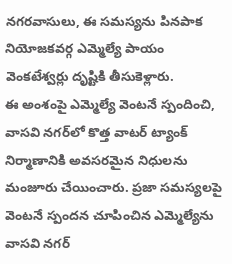నగరవాసులు, ఈ సమస్యను పినపాక నియోజకవర్గ ఎమ్మెల్యే పాయం వెంకటేశ్వర్లు దృష్టికి తీసుకెళ్లారు.
ఈ అంశంపై ఎమ్మెల్యే వెంటనే స్పందించి, వాసవి నగర్‌లో కొత్త వాటర్ ట్యాంక్ నిర్మాణానికి అవసరమైన నిధులను మంజూరు చేయించారు. ప్రజా సమస్యలపై వెంటనే స్పందన చూపించిన ఎమ్మెల్యేను వాసవి నగర్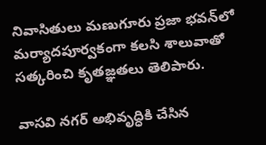నివాసితులు మణుగూరు ప్రజా భవన్‌లో మర్యాదపూర్వకంగా కలసి శాలువాతో సత్కరించి కృతజ్ఞతలు తెలిపారు.

వాసవి నగర్ అభివృద్ధికి చేసిన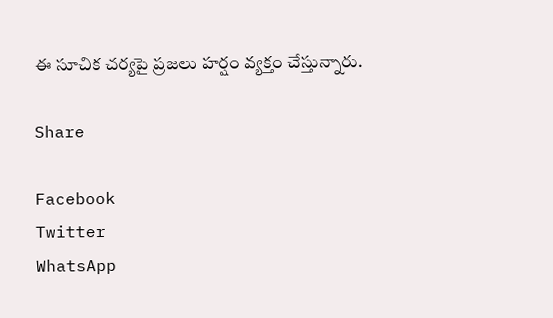ఈ సూచిక చర్యపై ప్రజలు హర్షం వ్యక్తం చేస్తున్నారు.

Share

Facebook
Twitter
WhatsApp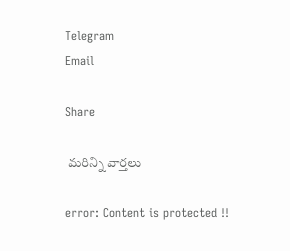Telegram
Email

Share

 మరిన్ని వార్తలు

error: Content is protected !!